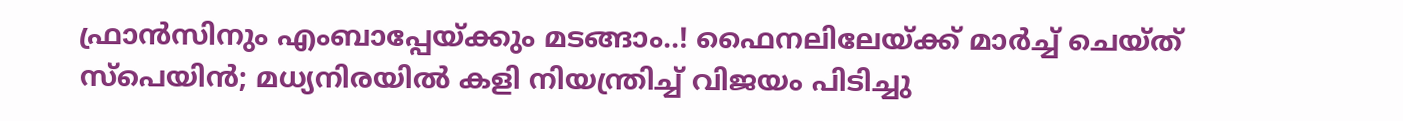ഫ്രാൻസിനും എംബാപ്പേയ്ക്കും മടങ്ങാം..! ഫൈനലിലേയ്ക്ക് മാർച്ച് ചെയ്ത് സ്‌പെയിൻ; മധ്യനിരയിൽ കളി നിയന്ത്രിച്ച് വിജയം പിടിച്ചു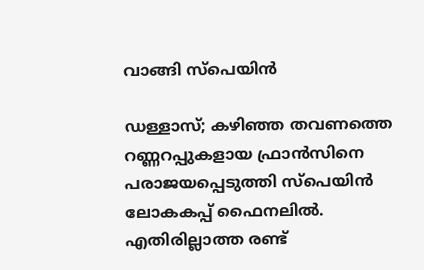വാങ്ങി സ്‌പെയിൻ

ഡള്ളാസ്; കഴിഞ്ഞ തവണത്തെ റണ്ണറപ്പുകളായ ഫ്രാൻസിനെ പരാജയപ്പെടുത്തി സ്‌പെയിൻ ലോകകപ്പ് ഫൈനലിൽ. എതിരില്ലാത്ത രണ്ട്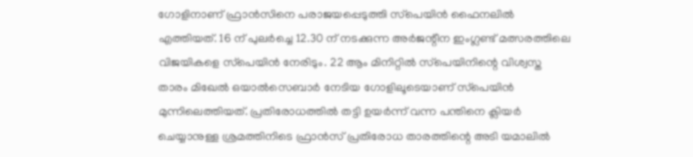ഗോളിനാണ് ഫ്രാൻസിനെ പരാജയപ്പെടുത്തി സ്‌പെയിൻ ഫൈനലിൽ എത്തിയത്. 16 ന് പുലർച്ചെ 12.30 ന് നടക്കുന്ന അർജന്റീന ഇംഗ്ലണ്ട് മത്സരത്തിലെ വിജയികളെ സ്‌പെയിൻ നേരിടും. 22 ആം മിനിറ്റിൽ സ്‌പെയിനിന്റെ വിശ്വസ്ത താരം മിഖേൽ ഒയാൽസെബാർ നേടിയ ഗോളിലൂടെയാണ് സ്‌പെയിൻ മുന്നിലെത്തിയത്. പ്രതിരോധത്തിൽ തട്ടി ഉയർന്ന് വന്ന പന്തിനെ ക്ലിയർ ചെയ്യാനുള്ള ശ്രമത്തിനിടെ ഫ്രാൻസ് പ്രതിരോധ താരത്തിന്റെ അടി യമാലിൽ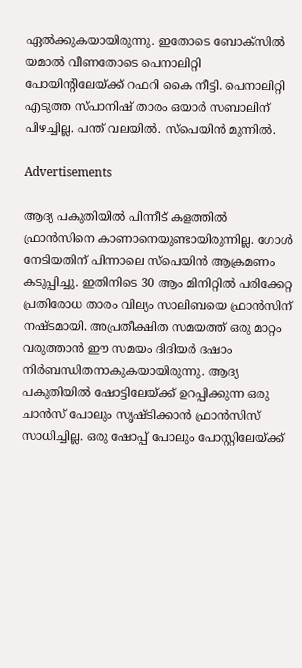ഏൽക്കുകയായിരുന്നു. ഇതോടെ ബോക്‌സിൽ യമാൽ വീണതോടെ പെനാലിറ്റി പോയിന്റിലേയ്ക്ക് റഫറി കൈ നീട്ടി. പെനാലിറ്റി എടുത്ത സ്പാനിഷ് താരം ഒയാർ സബാലിന് പിഴച്ചില്ല. പന്ത് വലയിൽ. സ്‌പെയിൻ മുന്നിൽ.

Advertisements

ആദ്യ പകുതിയിൽ പിന്നീട് കളത്തിൽ ഫ്രാൻസിനെ കാണാനെയുണ്ടായിരുന്നില്ല. ഗോൾ നേടിയതിന് പിന്നാലെ സ്‌പെയിൻ ആക്രമണം കടുപ്പിച്ചു. ഇതിനിടെ 30 ആം മിനിറ്റിൽ പരിക്കേറ്റ പ്രതിരോധ താരം വില്യം സാലിബയെ ഫ്രാൻസിന് നഷ്ടമായി. അപ്രതീക്ഷിത സമയത്ത് ഒരു മാറ്റം വരുത്താൻ ഈ സമയം ദിദിയർ ദഷാം നിർബന്ധിതനാകുകയായിരുന്നു. ആദ്യ പകുതിയിൽ ഷോട്ടിലേയ്ക്ക് ഉറപ്പിക്കുന്ന ഒരു ചാൻസ് പോലും സൃഷ്ടിക്കാൻ ഫ്രാൻസിസ് സാധിച്ചില്ല. ഒരു ഷോപ്പ് പോലും പോസ്റ്റിലേയ്ക്ക്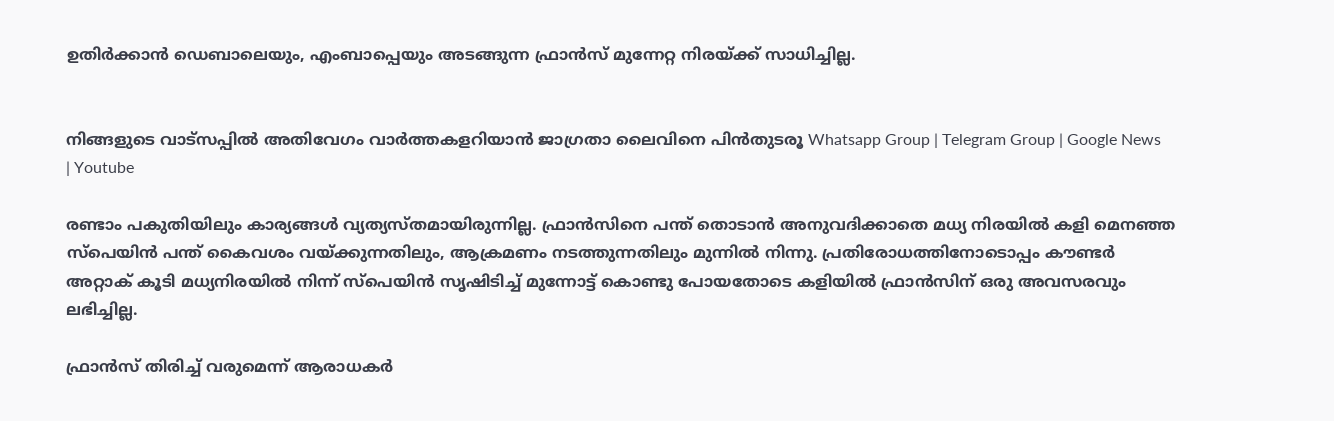ഉതിർക്കാൻ ഡെബാലെയും, എംബാപ്പെയും അടങ്ങുന്ന ഫ്രാൻസ് മുന്നേറ്റ നിരയ്ക്ക് സാധിച്ചില്ല.


നിങ്ങളുടെ വാട്സപ്പിൽ അതിവേഗം വാർത്തകളറിയാൻ ജാഗ്രതാ ലൈവിനെ പിൻതുടരൂ Whatsapp Group | Telegram Group | Google News | Youtube

രണ്ടാം പകുതിയിലും കാര്യങ്ങൾ വ്യത്യസ്തമായിരുന്നില്ല. ഫ്രാൻസിനെ പന്ത് തൊടാൻ അനുവദിക്കാതെ മധ്യ നിരയിൽ കളി മെനഞ്ഞ സ്‌പെയിൻ പന്ത് കൈവശം വയ്ക്കുന്നതിലും, ആക്രമണം നടത്തുന്നതിലും മുന്നിൽ നിന്നു. പ്രതിരോധത്തിനോടൊപ്പം കൗണ്ടർ അറ്റാക് കൂടി മധ്യനിരയിൽ നിന്ന് സ്‌പെയിൻ സൃഷിടിച്ച് മുന്നോട്ട് കൊണ്ടു പോയതോടെ കളിയിൽ ഫ്രാൻസിന് ഒരു അവസരവും ലഭിച്ചില്ല.

ഫ്രാൻസ് തിരിച്ച് വരുമെന്ന് ആരാധകർ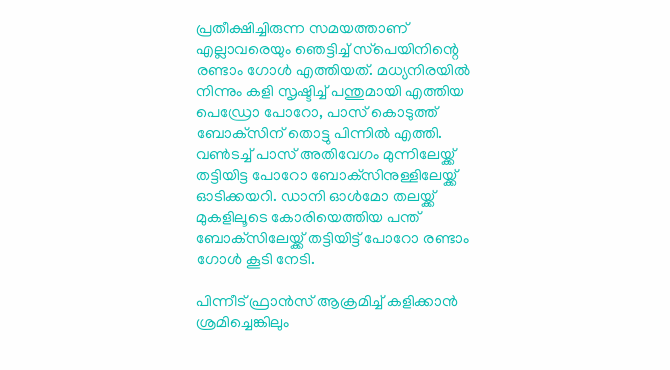പ്രതീക്ഷിച്ചിരുന്ന സമയത്താണ് എല്ലാവരെയും ഞെട്ടിച്ച് സ്‌പെയിനിന്റെ രണ്ടാം ഗോൾ എത്തിയത്. മധ്യനിരയിൽ നിന്നും കളി സൃഷ്ടിച്ച് പന്തുമായി എത്തിയ പെഡ്രോ പോറോ, പാസ് കൊടുത്ത് ബോക്‌സിന് തൊട്ടു പിന്നിൽ എത്തി. വൺടച്ച് പാസ് അതിവേഗം മുന്നിലേയ്ക്ക് തട്ടിയിട്ട പോറോ ബോക്‌സിനുള്ളിലേയ്ക്ക് ഓടിക്കയറി. ഡാനി ഓൾമോ തലയ്ക്ക് മുകളിലൂടെ കോരിയെത്തിയ പന്ത് ബോക്‌സിലേയ്ക്ക് തട്ടിയിട്ട് പോറോ രണ്ടാം ഗോൾ കൂടി നേടി.

പിന്നീട് ഫ്രാൻസ് ആക്രമിച്ച് കളിക്കാൻ ശ്രമിച്ചെങ്കിലും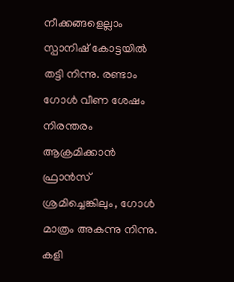നീക്കങ്ങളെല്ലാം സ്പാനിഷ് കോട്ടയിൽ തട്ടി നിന്നു. രണ്ടാം ഗോൾ വീണ ശേഷം നിരന്തരം ആക്രമിക്കാൻ ഫ്രാൻസ് ശ്രമിച്ചെങ്കിലും, ഗോൾ മാത്രം അകന്നു നിന്നു. കളി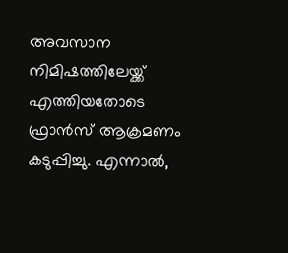അവസാന നിമിഷത്തിലേയ്ക്ക് എത്തിയതോടെ ഫ്രാൻസ് ആക്രമണം കടുപ്പിച്ചു. എന്നാൽ,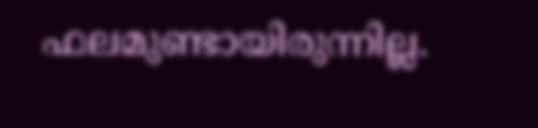ഫലമുണ്ടായിരുന്നില്ല.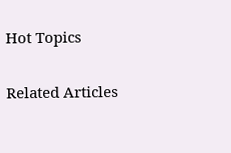Hot Topics

Related Articles